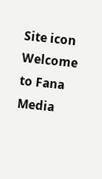Site icon Welcome to Fana Media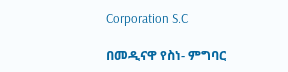Corporation S.C

በመዲናዋ የስነ- ምግባር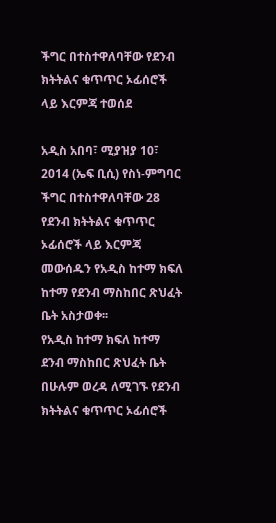ችግር በተስተዋለባቸው የደንብ ክትትልና ቁጥጥር ኦፊሰሮች ላይ እርምጃ ተወሰደ

አዲስ አበባ፣ ሚያዝያ 10፣ 2014 (ኤፍ ቢሲ) የስነ-ምግባር ችግር በተስተዋለባቸው 28 የደንብ ክትትልና ቁጥጥር ኦፊሰሮች ላይ እርምጃ መውሰዱን የአዲስ ከተማ ክፍለ ከተማ የደንብ ማስከበር ጽህፈት ቤት አስታወቀ፡፡
የአዲስ ከተማ ክፍለ ከተማ ደንብ ማስከበር ጽህፈት ቤት በሁሉም ወረዳ ለሚገኙ የደንብ ክትትልና ቁጥጥር ኦፊሰሮች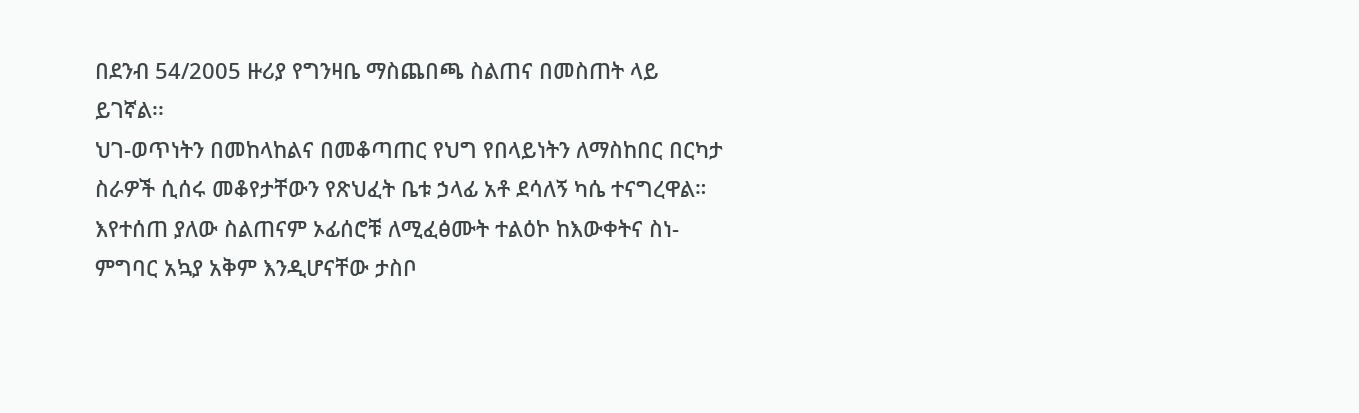በደንብ 54/2005 ዙሪያ የግንዛቤ ማስጨበጫ ስልጠና በመስጠት ላይ ይገኛል፡፡
ህገ-ወጥነትን በመከላከልና በመቆጣጠር የህግ የበላይነትን ለማስከበር በርካታ ስራዎች ሲሰሩ መቆየታቸውን የጽህፈት ቤቱ ኃላፊ አቶ ደሳለኝ ካሴ ተናግረዋል።
እየተሰጠ ያለው ስልጠናም ኦፊሰሮቹ ለሚፈፅሙት ተልዕኮ ከእውቀትና ስነ-ምግባር አኳያ አቅም እንዲሆናቸው ታስቦ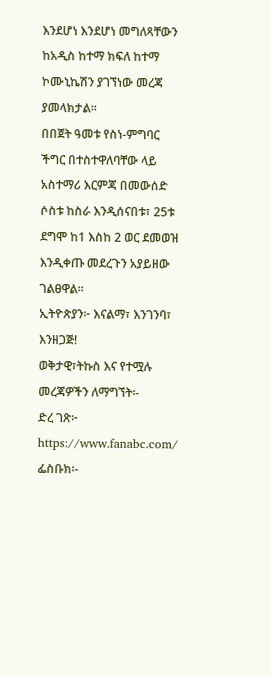እንደሆነ እንደሆነ መግለጻቸውን ከአዲስ ከተማ ክፍለ ከተማ ኮሙኒኬሽን ያገኘነው መረጃ ያመላክታል፡፡
በበጀት ዓመቱ የስነ-ምግባር ችግር በተስተዋለባቸው ላይ አስተማሪ እርምጃ በመውሰድ ሶስቱ ከስራ እንዲሰናበቱ፣ 25ቱ ደግሞ ከ1 እስከ 2 ወር ደመወዝ እንዲቀጡ መደረጉን አያይዘው ገልፀዋል፡፡
ኢትዮጵያን፦ እናልማ፣ እንገንባ፣ እንዘጋጅ!
ወቅታዊ፣ትኩስ እና የተሟሉ መረጃዎችን ለማግኘት፡-
ድረ ገጽ፦ https://www.fanabc.com/
ፌስቡክ፡-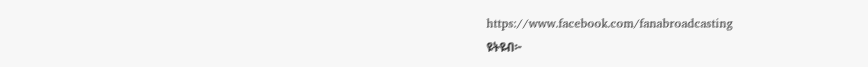https://www.facebook.com/fanabroadcasting
ዩትዩብ፦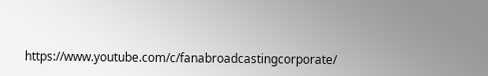https://www.youtube.com/c/fanabroadcastingcorporate/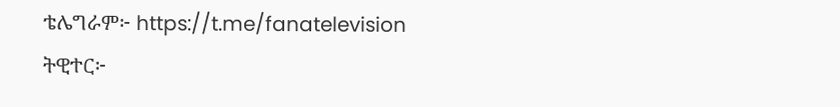ቴሌግራም፦ https://t.me/fanatelevision
ትዊተር፦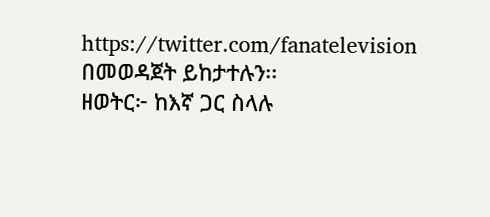https://twitter.com/fanatelevision በመወዳጀት ይከታተሉን፡፡
ዘወትር፦ ከእኛ ጋር ስላሉ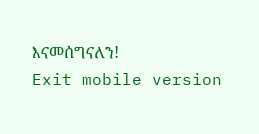እናመሰግናለን!
Exit mobile version